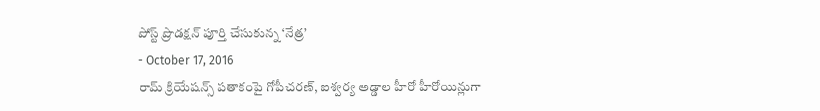పోస్ట్ ప్రొడక్షన్ పూర్తి చేసుకున్న ‘నేత్ర’
- October 17, 2016
రామ్ క్రియేషన్స్ పతాకంపై గోపీచరణ్, ఐశ్వర్య అడ్డాల హీరో హీరోయిన్లుగా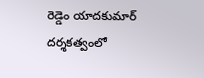రెడ్డెం యాదకుమార్ దర్శకత్వంలో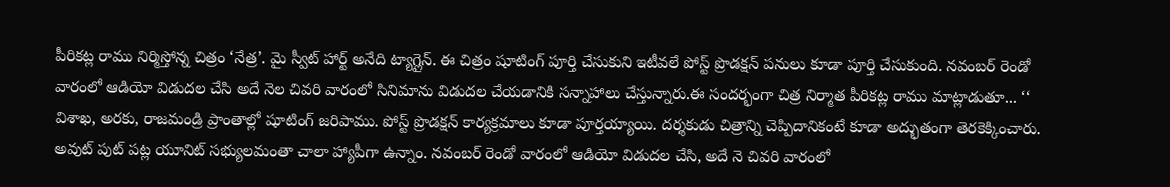పీరికట్ల రాము నిర్మిస్తోన్న చిత్రం ‘నేత్ర’. మై స్వీట్ హార్ట్ అనేది ట్యాగ్లైన్. ఈ చిత్రం షూటింగ్ పూర్తి చేసుకుని ఇటీవలే పోస్ట్ ప్రొడక్షన్ పనులు కూడా పూర్తి చేసుకుంది. నవంబర్ రెండో వారంలో ఆడియో విడుదల చేసి అదే నెల చివరి వారంలో సినిమాను విడుదల చేయడానికి సన్నాహాలు చేస్తున్నారు.ఈ సందర్భంగా చిత్ర నిర్మాత పీరికట్ల రాము మాట్లాడుతూ... ‘‘ విశాఖ, అరకు, రాజమండ్రి ప్రాంతాల్లో షూటింగ్ జరిపాము. పోస్ట్ ప్రొడక్షన్ కార్యక్రమాలు కూడా పూర్తయ్యాయి. దర్శకుడు చిత్రాన్ని చెప్పిదానికంటే కూడా అద్భుతంగా తెరకెక్కించారు. అవుట్ పుట్ పట్ల యూనిట్ సభ్యులమంతా చాలా హ్యాపీగా ఉన్నాం. నవంబర్ రెండో వారంలో ఆడియో విడుదల చేసి, అదే నె చివరి వారంలో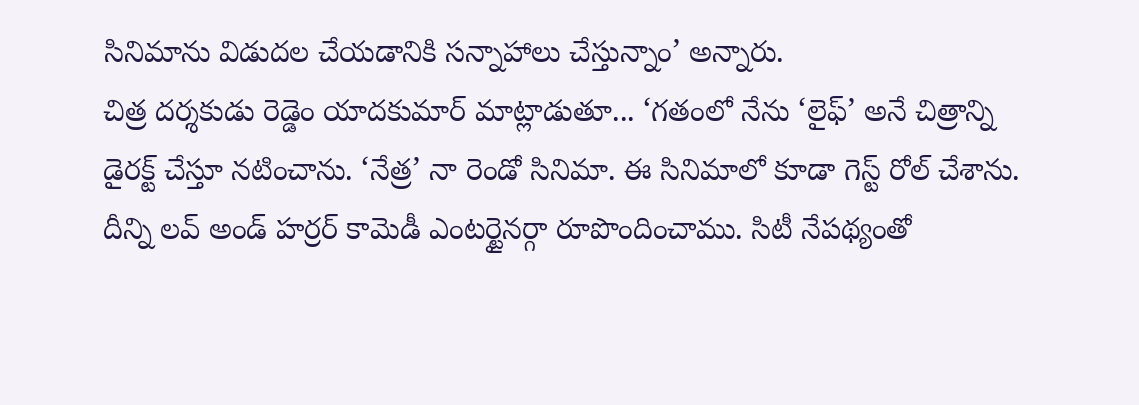సినిమాను విడుదల చేయడానికి సన్నాహాలు చేస్తున్నాం’ అన్నారు.
చిత్ర దర్శకుడు రెడ్డెం యాదకుమార్ మాట్లాడుతూ... ‘గతంలో నేను ‘లైఫ్’ అనే చిత్రాన్ని డైరక్ట్ చేస్తూ నటించాను. ‘నేత్ర’ నా రెండో సినిమా. ఈ సినిమాలో కూడా గెస్ట్ రోల్ చేశాను. దీన్ని లవ్ అండ్ హర్రర్ కామెడీ ఎంటర్టైనర్గా రూపొందించాము. సిటీ నేపథ్యంతో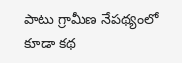పాటు గ్రామీణ నేపథ్యంలో కూడా కథ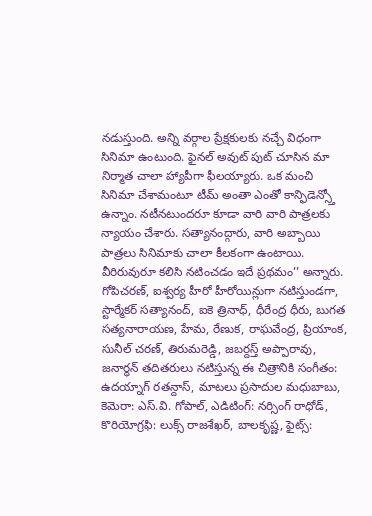నడుస్తుంది. అన్ని వర్గాల ప్రేక్షకులకు నచ్చే విధంగా సినిమా ఉంటుంది. ఫైనల్ అవుట్ పుట్ చూసిన మా నిర్మాత చాలా హ్యాపీగా ఫీలయ్యారు. ఒక మంచి సినిమా చేశామంటూ టీమ్ అంతా ఎంతో కాన్ఫిడెన్స్తో ఉన్నాం. నటీనటుందరూ కూడా వారి వారి పాత్రలకు న్యాయం చేశారు. సత్యానంద్గారు, వారి అబ్బాయి పాత్రలు సినిమాకు చాలా కీలకంగా ఉంటాయి. వీరిరువురూ కలిసి నటించడం ఇదే ప్రథమం’’ అన్నారు.
గోపిచరణ్, ఐశ్వర్య హీరో హీరోయిన్లుగా నటిస్తుండగా, స్టార్మేకర్ సత్యానంద్, ఐకె త్రినాధ్, ధీరేంద్ర ధీరు, బుగత సత్యనారాయణ, హేమ, రేణుక, రాఘవేంద్ర, ప్రియాంక, సునీల్ చరణ్, తిరుమరెడ్డి, జబర్దస్త్ అప్పారావు, జనార్ధన్ తదితరులు నటిస్తున్న ఈ చిత్రానికి సంగీతం: ఉదయ్నాగ్ రతన్దాస్, మాటలు ప్రసాదుల మధుబాబు, కెమెరా: ఎస్.వి. గోపాల్, ఎడిటింగ్: నర్సింగ్ రాధోడ్, కొరియోగ్రఫి: లుక్స్ రాజశేఖర్, బాలకృష్ణ, ఫైట్స్: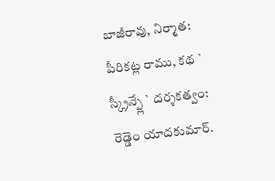బాజీరావు, నిర్మాత: పీరికట్ల రాము, కథ ` స్క్రీన్ప్లే ` దర్శకత్వం: రెడ్డెం యాదకుమార్.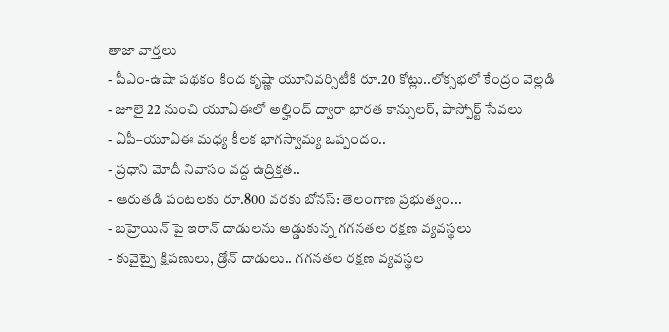తాజా వార్తలు
- పీఎం-ఉషా పథకం కింద కృష్ణా యూనివర్సిటీకి రూ.20 కోట్లు..లోక్సభలో కేంద్రం వెల్లడి
- జూలై 22 నుంచి యూఏఈలో అల్హింద్ ద్వారా భారత కాన్సులర్, పాస్పోర్ట్ సేవలు
- ఏపీ–యూఏఈ మధ్య కీలక భాగస్వామ్య ఒప్పందం..
- ప్రధాని మోదీ నివాసం వద్ద ఉద్రిక్తత..
- ఆరుతడి పంటలకు రూ.800 వరకు బోనస్: తెలంగాణ ప్రభుత్వం...
- బహ్రెయిన్ పై ఇరాన్ దాడులను అడ్డుకున్న గగనతల రక్షణ వ్యవస్థలు
- కువైట్పై క్షిపణులు, డ్రోన్ దాడులు.. గగనతల రక్షణ వ్యవస్థల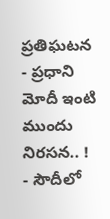ప్రతిఘటన
- ప్రధాని మోదీ ఇంటి ముందు నిరసన.. !
- సౌదీలో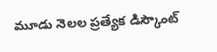మూడు నెలల ప్రత్యేక డిస్కౌంట్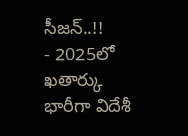సీజన్..!!
- 2025లో ఖతార్కు భారీగా విదేశీ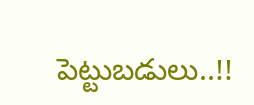పెట్టుబడులు..!!